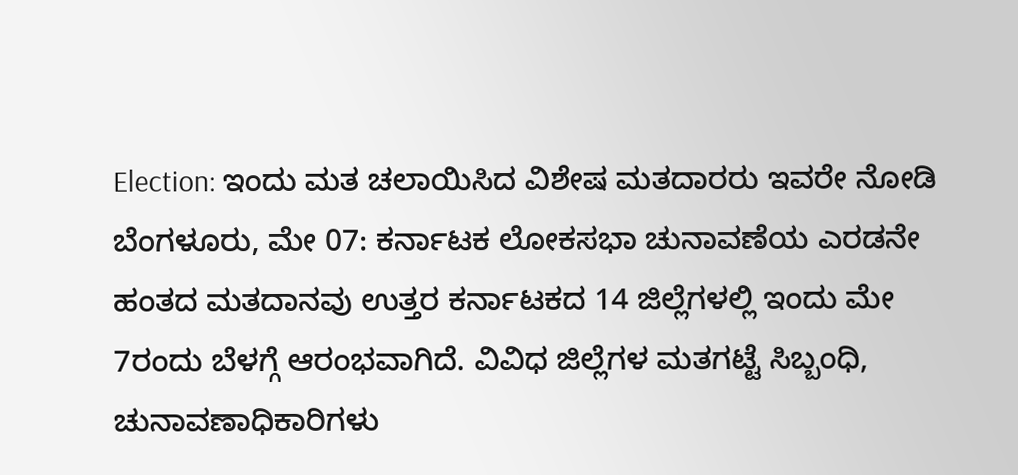Election: ಇಂದು ಮತ ಚಲಾಯಿಸಿದ ವಿಶೇಷ ಮತದಾರರು ಇವರೇ ನೋಡಿ
ಬೆಂಗಳೂರು, ಮೇ 07: ಕರ್ನಾಟಕ ಲೋಕಸಭಾ ಚುನಾವಣೆಯ ಎರಡನೇ ಹಂತದ ಮತದಾನವು ಉತ್ತರ ಕರ್ನಾಟಕದ 14 ಜಿಲ್ಲೆಗಳಲ್ಲಿ ಇಂದು ಮೇ 7ರಂದು ಬೆಳಗ್ಗೆ ಆರಂಭವಾಗಿದೆ. ವಿವಿಧ ಜಿಲ್ಲೆಗಳ ಮತಗಟ್ಟೆ ಸಿಬ್ಬಂಧಿ, ಚುನಾವಣಾಧಿಕಾರಿಗಳು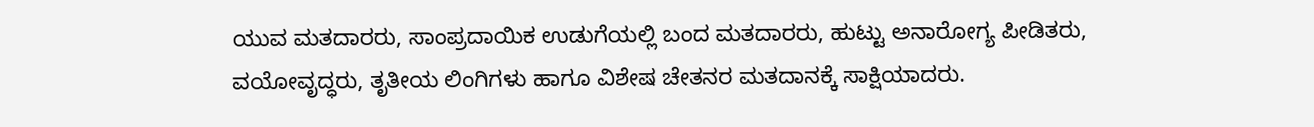ಯುವ ಮತದಾರರು, ಸಾಂಪ್ರದಾಯಿಕ ಉಡುಗೆಯಲ್ಲಿ ಬಂದ ಮತದಾರರು, ಹುಟ್ಟು ಅನಾರೋಗ್ಯ ಪೀಡಿತರು, ವಯೋವೃದ್ಧರು, ತೃತೀಯ ಲಿಂಗಿಗಳು ಹಾಗೂ ವಿಶೇಷ ಚೇತನರ ಮತದಾನಕ್ಕೆ ಸಾಕ್ಷಿಯಾದರು.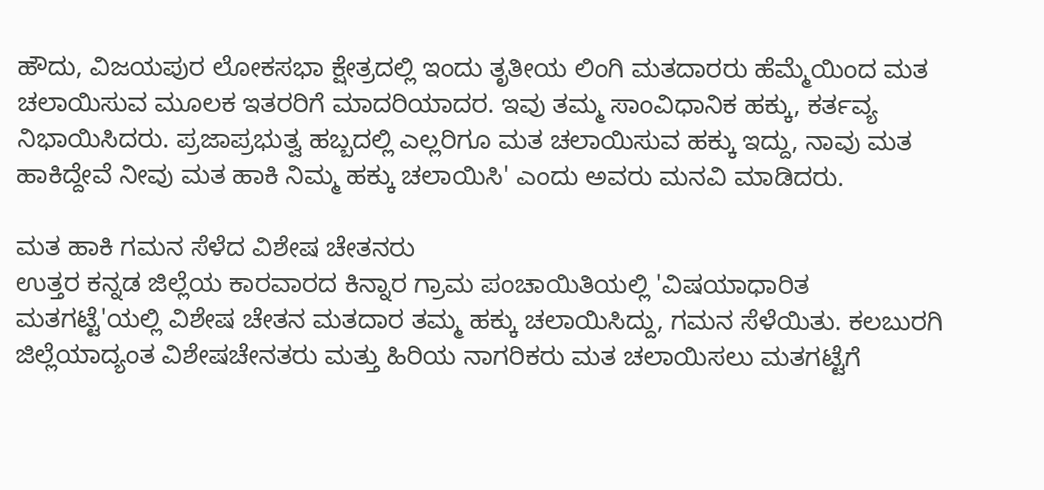ಹೌದು, ವಿಜಯಪುರ ಲೋಕಸಭಾ ಕ್ಷೇತ್ರದಲ್ಲಿ ಇಂದು ತೃತೀಯ ಲಿಂಗಿ ಮತದಾರರು ಹೆಮ್ಮೆಯಿಂದ ಮತ ಚಲಾಯಿಸುವ ಮೂಲಕ ಇತರರಿಗೆ ಮಾದರಿಯಾದರ. ಇವು ತಮ್ಮ ಸಾಂವಿಧಾನಿಕ ಹಕ್ಕು, ಕರ್ತವ್ಯ ನಿಭಾಯಿಸಿದರು. ಪ್ರಜಾಪ್ರಭುತ್ವ ಹಬ್ಬದಲ್ಲಿ ಎಲ್ಲರಿಗೂ ಮತ ಚಲಾಯಿಸುವ ಹಕ್ಕು ಇದ್ದು, ನಾವು ಮತ ಹಾಕಿದ್ದೇವೆ ನೀವು ಮತ ಹಾಕಿ ನಿಮ್ಮ ಹಕ್ಕು ಚಲಾಯಿಸಿ' ಎಂದು ಅವರು ಮನವಿ ಮಾಡಿದರು.

ಮತ ಹಾಕಿ ಗಮನ ಸೆಳೆದ ವಿಶೇಷ ಚೇತನರು
ಉತ್ತರ ಕನ್ನಡ ಜಿಲ್ಲೆಯ ಕಾರವಾರದ ಕಿನ್ನಾರ ಗ್ರಾಮ ಪಂಚಾಯಿತಿಯಲ್ಲಿ 'ವಿಷಯಾಧಾರಿತ ಮತಗಟ್ಟೆ'ಯಲ್ಲಿ ವಿಶೇಷ ಚೇತನ ಮತದಾರ ತಮ್ಮ ಹಕ್ಕು ಚಲಾಯಿಸಿದ್ದು, ಗಮನ ಸೆಳೆಯಿತು. ಕಲಬುರಗಿ ಜಿಲ್ಲೆಯಾದ್ಯಂತ ವಿಶೇಷಚೇನತರು ಮತ್ತು ಹಿರಿಯ ನಾಗರಿಕರು ಮತ ಚಲಾಯಿಸಲು ಮತಗಟ್ಟೆಗೆ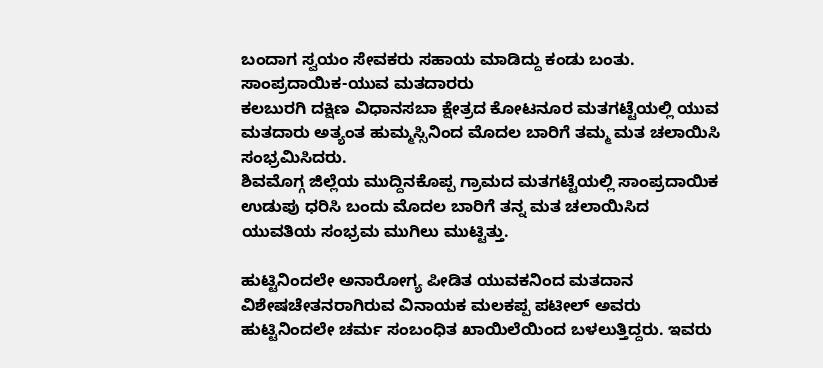ಬಂದಾಗ ಸ್ವಯಂ ಸೇವಕರು ಸಹಾಯ ಮಾಡಿದ್ದು ಕಂಡು ಬಂತು.
ಸಾಂಪ್ರದಾಯಿಕ-ಯುವ ಮತದಾರರು
ಕಲಬುರಗಿ ದಕ್ಷಿಣ ವಿಧಾನಸಬಾ ಕ್ಷೇತ್ರದ ಕೋಟನೂರ ಮತಗಟ್ಟೆಯಲ್ಲಿ ಯುವ ಮತದಾರು ಅತ್ಯಂತ ಹುಮ್ಮಸ್ಸಿನಿಂದ ಮೊದಲ ಬಾರಿಗೆ ತಮ್ಮ ಮತ ಚಲಾಯಿಸಿ ಸಂಭ್ರಮಿಸಿದರು.
ಶಿವಮೊಗ್ಗ ಜಿಲ್ಲೆಯ ಮುದ್ದಿನಕೊಪ್ಪ ಗ್ರಾಮದ ಮತಗಟ್ಟೆಯಲ್ಲಿ ಸಾಂಪ್ರದಾಯಿಕ ಉಡುಪು ಧರಿಸಿ ಬಂದು ಮೊದಲ ಬಾರಿಗೆ ತನ್ನ ಮತ ಚಲಾಯಿಸಿದ ಯುವತಿಯ ಸಂಭ್ರಮ ಮುಗಿಲು ಮುಟ್ಟಿತ್ತು.

ಹುಟ್ಟಿನಿಂದಲೇ ಅನಾರೋಗ್ಯ ಪೀಡಿತ ಯುವಕನಿಂದ ಮತದಾನ
ವಿಶೇಷಚೇತನರಾಗಿರುವ ವಿನಾಯಕ ಮಲಕಪ್ಪ ಪಟೀಲ್ ಅವರು ಹುಟ್ಟಿನಿಂದಲೇ ಚರ್ಮ ಸಂಬಂಧಿತ ಖಾಯಿಲೆಯಿಂದ ಬಳಲುತ್ತಿದ್ದರು. ಇವರು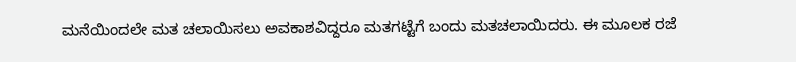ಮನೆಯಿಂದಲೇ ಮತ ಚಲಾಯಿಸಲು ಅವಕಾಶವಿದ್ದರೂ ಮತಗಟ್ಟೆಗೆ ಬಂದು ಮತಚಲಾಯಿದರು. ಈ ಮೂಲಕ ರಜೆ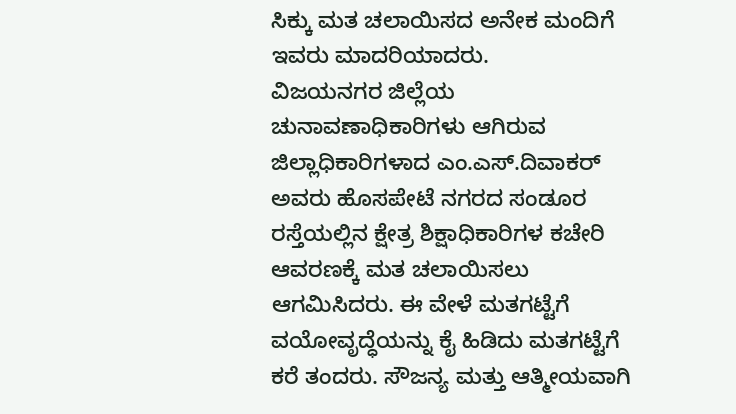ಸಿಕ್ಕು ಮತ ಚಲಾಯಿಸದ ಅನೇಕ ಮಂದಿಗೆ ಇವರು ಮಾದರಿಯಾದರು.
ವಿಜಯನಗರ ಜಿಲ್ಲೆಯ ಚುನಾವಣಾಧಿಕಾರಿಗಳು ಆಗಿರುವ ಜಿಲ್ಲಾಧಿಕಾರಿಗಳಾದ ಎಂ.ಎಸ್.ದಿವಾಕರ್ ಅವರು ಹೊಸಪೇಟೆ ನಗರದ ಸಂಡೂರ ರಸ್ತೆಯಲ್ಲಿನ ಕ್ಷೇತ್ರ ಶಿಕ್ಷಾಧಿಕಾರಿಗಳ ಕಚೇರಿ ಆವರಣಕ್ಕೆ ಮತ ಚಲಾಯಿಸಲು ಆಗಮಿಸಿದರು. ಈ ವೇಳೆ ಮತಗಟ್ಟೆಗೆ ವಯೋವೃದ್ಧೆಯನ್ನು ಕೈ ಹಿಡಿದು ಮತಗಟ್ಟೆಗೆ ಕರೆ ತಂದರು. ಸೌಜನ್ಯ ಮತ್ತು ಆತ್ಮೀಯವಾಗಿ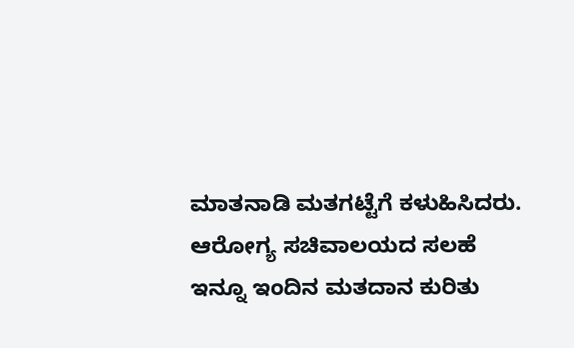ಮಾತನಾಡಿ ಮತಗಟ್ಟೆಗೆ ಕಳುಹಿಸಿದರು.
ಆರೋಗ್ಯ ಸಚಿವಾಲಯದ ಸಲಹೆ
ಇನ್ನೂ ಇಂದಿನ ಮತದಾನ ಕುರಿತು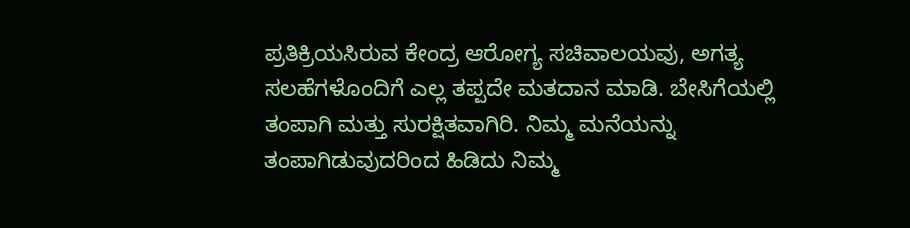ಪ್ರತಿಕ್ರಿಯಸಿರುವ ಕೇಂದ್ರ ಆರೋಗ್ಯ ಸಚಿವಾಲಯವು, ಅಗತ್ಯ ಸಲಹೆಗಳೊಂದಿಗೆ ಎಲ್ಲ ತಪ್ಪದೇ ಮತದಾನ ಮಾಡಿ. ಬೇಸಿಗೆಯಲ್ಲಿ ತಂಪಾಗಿ ಮತ್ತು ಸುರಕ್ಷಿತವಾಗಿರಿ. ನಿಮ್ಮ ಮನೆಯನ್ನು ತಂಪಾಗಿಡುವುದರಿಂದ ಹಿಡಿದು ನಿಮ್ಮ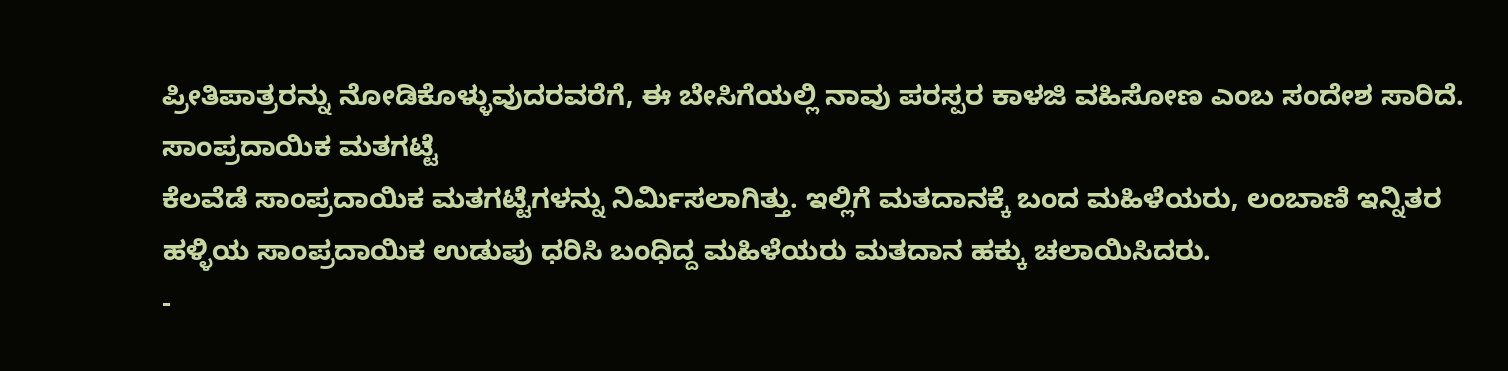ಪ್ರೀತಿಪಾತ್ರರನ್ನು ನೋಡಿಕೊಳ್ಳುವುದರವರೆಗೆ, ಈ ಬೇಸಿಗೆಯಲ್ಲಿ ನಾವು ಪರಸ್ಪರ ಕಾಳಜಿ ವಹಿಸೋಣ ಎಂಬ ಸಂದೇಶ ಸಾರಿದೆ.
ಸಾಂಪ್ರದಾಯಿಕ ಮತಗಟ್ಟೆ
ಕೆಲವೆಡೆ ಸಾಂಪ್ರದಾಯಿಕ ಮತಗಟ್ಟೆಗಳನ್ನು ನಿರ್ಮಿಸಲಾಗಿತ್ತು. ಇಲ್ಲಿಗೆ ಮತದಾನಕ್ಕೆ ಬಂದ ಮಹಿಳೆಯರು, ಲಂಬಾಣಿ ಇನ್ನಿತರ ಹಳ್ಳಿಯ ಸಾಂಪ್ರದಾಯಿಕ ಉಡುಪು ಧರಿಸಿ ಬಂಧಿದ್ದ ಮಹಿಳೆಯರು ಮತದಾನ ಹಕ್ಕು ಚಲಾಯಿಸಿದರು.
-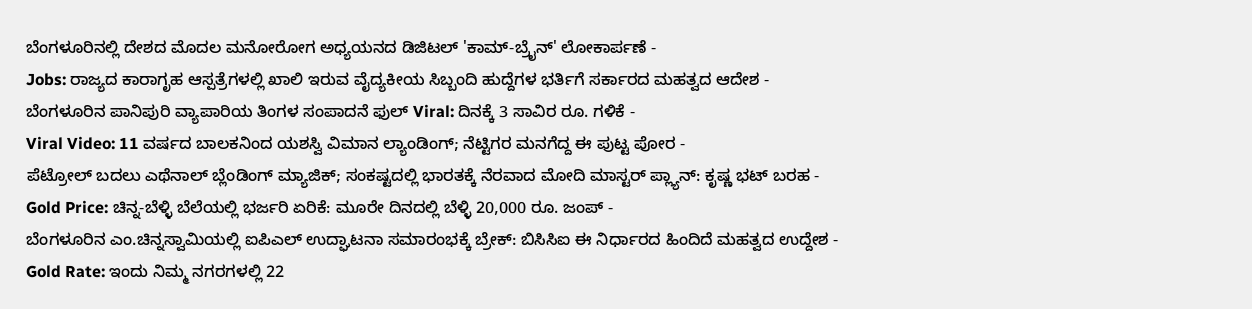ಬೆಂಗಳೂರಿನಲ್ಲಿ ದೇಶದ ಮೊದಲ ಮನೋರೋಗ ಅಧ್ಯಯನದ ಡಿಜಿಟಲ್ 'ಕಾಮ್-ಬ್ರೈನ್' ಲೋಕಾರ್ಪಣೆ -
Jobs: ರಾಜ್ಯದ ಕಾರಾಗೃಹ ಆಸ್ಪತ್ರೆಗಳಲ್ಲಿ ಖಾಲಿ ಇರುವ ವೈದ್ಯಕೀಯ ಸಿಬ್ಬಂದಿ ಹುದ್ದೆಗಳ ಭರ್ತಿಗೆ ಸರ್ಕಾರದ ಮಹತ್ವದ ಆದೇಶ -
ಬೆಂಗಳೂರಿನ ಪಾನಿಪುರಿ ವ್ಯಾಪಾರಿಯ ತಿಂಗಳ ಸಂಪಾದನೆ ಫುಲ್ Viral: ದಿನಕ್ಕೆ 3 ಸಾವಿರ ರೂ. ಗಳಿಕೆ -
Viral Video: 11 ವರ್ಷದ ಬಾಲಕನಿಂದ ಯಶಸ್ವಿ ವಿಮಾನ ಲ್ಯಾಂಡಿಂಗ್; ನೆಟ್ಟಿಗರ ಮನಗೆದ್ದ ಈ ಪುಟ್ಟ ಪೋರ -
ಪೆಟ್ರೋಲ್ ಬದಲು ಎಥೆನಾಲ್ ಬ್ಲೆಂಡಿಂಗ್ ಮ್ಯಾಜಿಕ್; ಸಂಕಷ್ಟದಲ್ಲಿ ಭಾರತಕ್ಕೆ ನೆರವಾದ ಮೋದಿ ಮಾಸ್ಟರ್ ಪ್ಲ್ಯಾನ್: ಕೃಷ್ಣ ಭಟ್ ಬರಹ -
Gold Price: ಚಿನ್ನ-ಬೆಳ್ಳಿ ಬೆಲೆಯಲ್ಲಿ ಭರ್ಜರಿ ಏರಿಕೆ: ಮೂರೇ ದಿನದಲ್ಲಿ ಬೆಳ್ಳಿ 20,000 ರೂ. ಜಂಪ್ -
ಬೆಂಗಳೂರಿನ ಎಂ.ಚಿನ್ನಸ್ವಾಮಿಯಲ್ಲಿ ಐಪಿಎಲ್ ಉದ್ಘಾಟನಾ ಸಮಾರಂಭಕ್ಕೆ ಬ್ರೇಕ್: ಬಿಸಿಸಿಐ ಈ ನಿರ್ಧಾರದ ಹಿಂದಿದೆ ಮಹತ್ವದ ಉದ್ದೇಶ -
Gold Rate: ಇಂದು ನಿಮ್ಮ ನಗರಗಳಲ್ಲಿ 22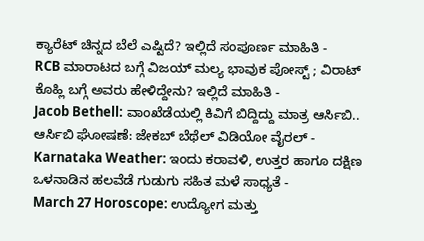ಕ್ಯಾರೆಟ್ ಚಿನ್ನದ ಬೆಲೆ ಎಷ್ಟಿದೆ? ಇಲ್ಲಿದೆ ಸಂಪೂರ್ಣ ಮಾಹಿತಿ -
RCB ಮಾರಾಟದ ಬಗ್ಗೆ ವಿಜಯ್ ಮಲ್ಯ ಭಾವುಕ ಪೋಸ್ಟ್ ; ವಿರಾಟ್ ಕೊಹ್ಲಿ ಬಗ್ಗೆ ಅವರು ಹೇಳಿದ್ದೇನು? ಇಲ್ಲಿದೆ ಮಾಹಿತಿ -
Jacob Bethell: ವಾಂಖೆಡೆಯಲ್ಲಿ ಕಿವಿಗೆ ಬಿದ್ದಿದ್ದು ಮಾತ್ರ ಆರ್ಸಿಬಿ.. ಆರ್ಸಿಬಿ ಘೋಷಣೆ: ಜೇಕಬ್ ಬೆಥೆಲ್ ವಿಡಿಯೋ ವೈರಲ್ -
Karnataka Weather: ಇಂದು ಕರಾವಳಿ, ಉತ್ತರ ಹಾಗೂ ದಕ್ಷಿಣ ಒಳನಾಡಿನ ಹಲವೆಡೆ ಗುಡುಗು ಸಹಿತ ಮಳೆ ಸಾಧ್ಯತೆ -
March 27 Horoscope: ಉದ್ಯೋಗ ಮತ್ತು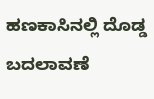ಹಣಕಾಸಿನಲ್ಲಿ ದೊಡ್ಡ ಬದಲಾವಣೆ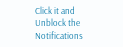Click it and Unblock the Notifications